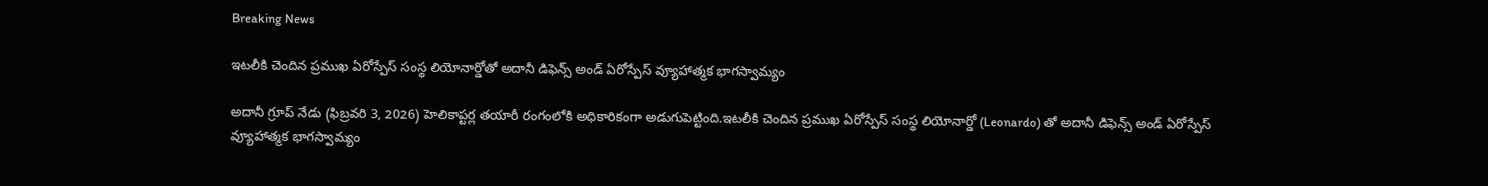Breaking News

ఇటలీకి చెందిన ప్రముఖ ఏరోస్పేస్ సంస్థ లియోనార్డోతో అదానీ డిఫెన్స్ అండ్ ఏరోస్పేస్ వ్యూహాత్మక భాగస్వామ్యం

అదానీ గ్రూప్ నేడు (ఫిబ్రవరి 3, 2026) హెలికాప్టర్ల తయారీ రంగంలోకి అధికారికంగా అడుగుపెట్టింది.ఇటలీకి చెందిన ప్రముఖ ఏరోస్పేస్ సంస్థ లియోనార్డో (Leonardo) తో అదానీ డిఫెన్స్ అండ్ ఏరోస్పేస్ వ్యూహాత్మక భాగస్వామ్యం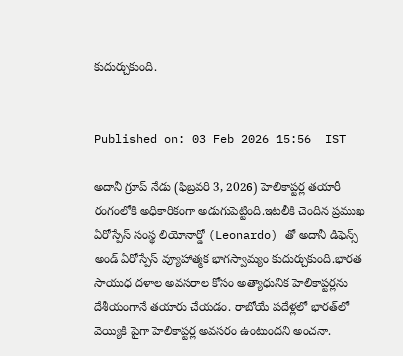కుదుర్చుకుంది.


Published on: 03 Feb 2026 15:56  IST

అదానీ గ్రూప్ నేడు (ఫిబ్రవరి 3, 2026) హెలికాప్టర్ల తయారీ రంగంలోకి అధికారికంగా అడుగుపెట్టింది.ఇటలీకి చెందిన ప్రముఖ ఏరోస్పేస్ సంస్థ లియోనార్డో (Leonardo) తో అదానీ డిఫెన్స్ అండ్ ఏరోస్పేస్ వ్యూహాత్మక భాగస్వామ్యం కుదుర్చుకుంది.భారత సాయుధ దళాల అవసరాల కోసం అత్యాధునిక హెలికాప్టర్లను దేశీయంగానే తయారు చేయడం. రాబోయే పదేళ్లలో భారత్‌లో వెయ్యికి పైగా హెలికాప్టర్ల అవసరం ఉంటుందని అంచనా.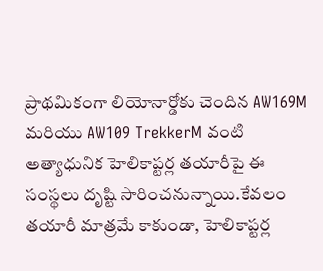ప్రాథమికంగా లియోనార్డోకు చెందిన AW169M మరియు AW109 TrekkerM వంటి అత్యాధునిక హెలికాప్టర్ల తయారీపై ఈ సంస్థలు దృష్టి సారించనున్నాయి.కేవలం తయారీ మాత్రమే కాకుండా, హెలికాప్టర్ల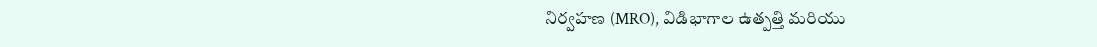నిర్వహణ (MRO), విడిభాగాల ఉత్పత్తి మరియు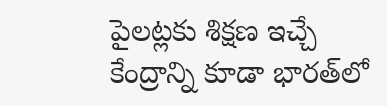పైలట్లకు శిక్షణ ఇచ్చే కేంద్రాన్ని కూడా భారత్‌లో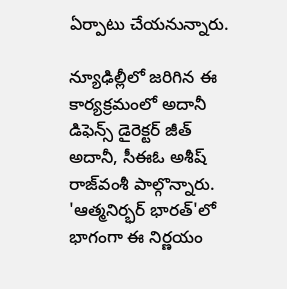ఏర్పాటు చేయనున్నారు.

న్యూఢిల్లీలో జరిగిన ఈ కార్యక్రమంలో అదానీ డిఫెన్స్ డైరెక్టర్ జీత్ అదానీ, సీఈఓ అశీష్ రాజ్‌వంశీ పాల్గొన్నారు. 'ఆత్మనిర్భర్ భారత్'లో భాగంగా ఈ నిర్ణయం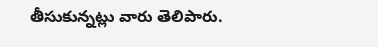తీసుకున్నట్లు వారు తెలిపారు.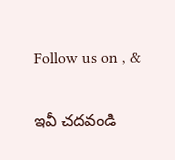Follow us on , &

ఇవీ చదవండి